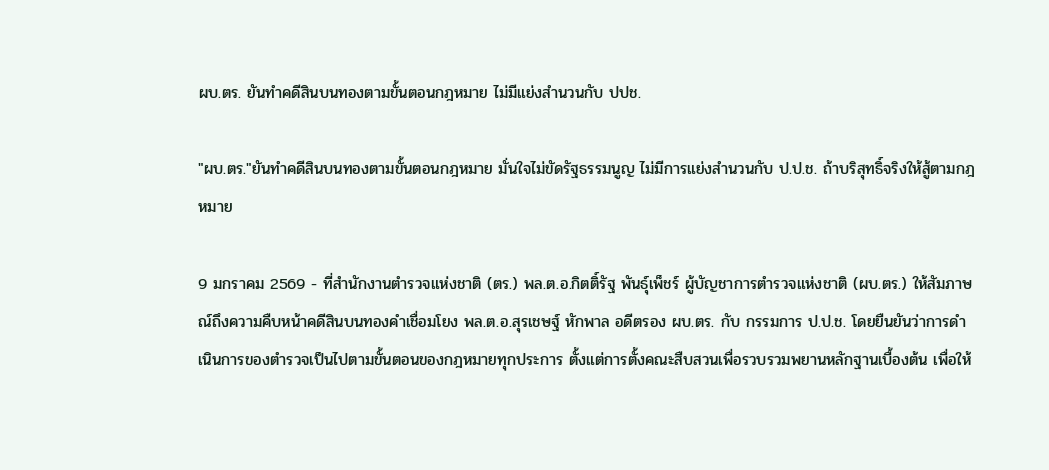ผบ.ตร. ยันทำคดีสินบนทองตามขั้นตอนกฎหมาย ไม่มีแย่งสำนวนกับ ปปช.

"ผบ.ตร."ยันทำคดีสินบนทองตามขั้นตอนกฎหมาย มั่นใจไม่ขัดรัฐธรรมนูญ ไม่มีการแย่งสำนวนกับ ป.ป.ช. ถ้าบริสุทธิ์จริงให้สู้ตามกฎหมาย

9 มกราคม 2569 - ที่สำนักงานตำรวจแห่งชาติ (ตร.) พล.ต.อ.กิตติ์รัฐ พันธุ์เพ็ชร์ ผู้บัญชาการตำรวจแห่งชาติ (ผบ.ตร.) ให้สัมภาษณ์ถึงความคืบหน้าคดีสินบนทองคำเชื่อมโยง พล.ต.อ.สุรเชษฐ์ หักพาล อดีตรอง ผบ.ตร. กับ กรรมการ ป.ป.ช. โดยยืนยันว่าการดำเนินการของตำรวจเป็นไปตามขั้นตอนของกฎหมายทุกประการ ตั้งแต่การตั้งคณะสืบสวนเพื่อรวบรวมพยานหลักฐานเบื้องต้น เพื่อให้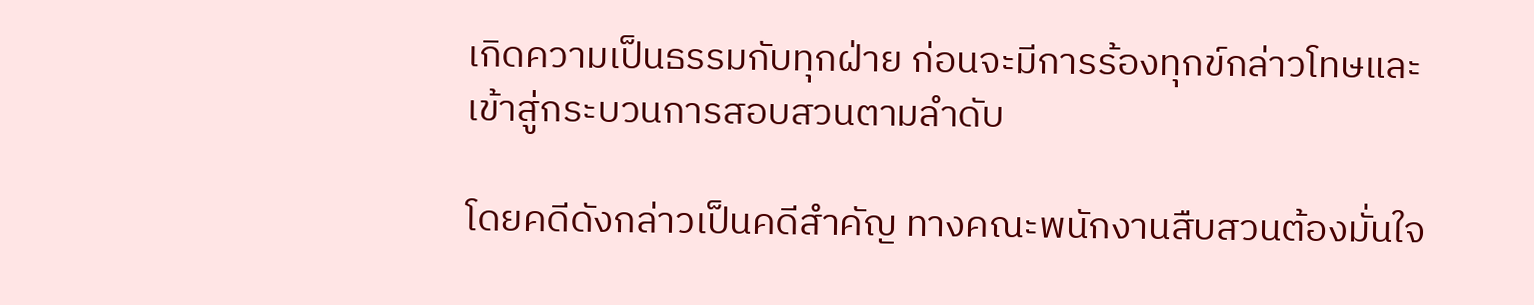เกิดความเป็นธรรมกับทุกฝ่าย ก่อนจะมีการร้องทุกข์กล่าวโทษและเข้าสู่กระบวนการสอบสวนตามลำดับ

โดยคดีดังกล่าวเป็นคดีสำคัญ ทางคณะพนักงานสืบสวนต้องมั่นใจ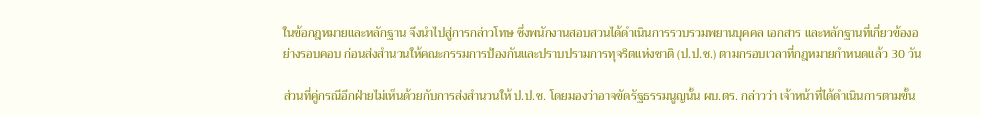ในข้อกฎหมายและหลักฐาน จึงนำไปสู่การกล่าวโทษ ซึ่งพนักงานสอบสวนได้ดำเนินการรวบรวมพยานบุคคล เอกสาร และหลักฐานที่เกี่ยวข้องอย่างรอบคอบ ก่อนส่งสำนวนให้คณะกรรมการป้องกันและปราบปรามการทุจริตแห่งชาติ (ป.ป.ช.) ตามกรอบเวลาที่กฎหมายกำหนดแล้ว 30 วัน

ส่วนที่คู่กรณีอีกฝ่ายไม่เห็นด้วยกับการส่งสำนวนให้ ป.ป.ช. โดยมองว่าอาจขัดรัฐธรรมนูญนั้น ผบ.ตร. กล่าวว่า เจ้าหน้าที่ได้ดำเนินการตามขั้น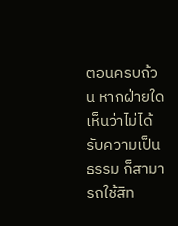ตอนครบถ้วน หากฝ่ายใดเห็นว่าไม่ได้รับความเป็นธรรม ก็สามารถใช้สิท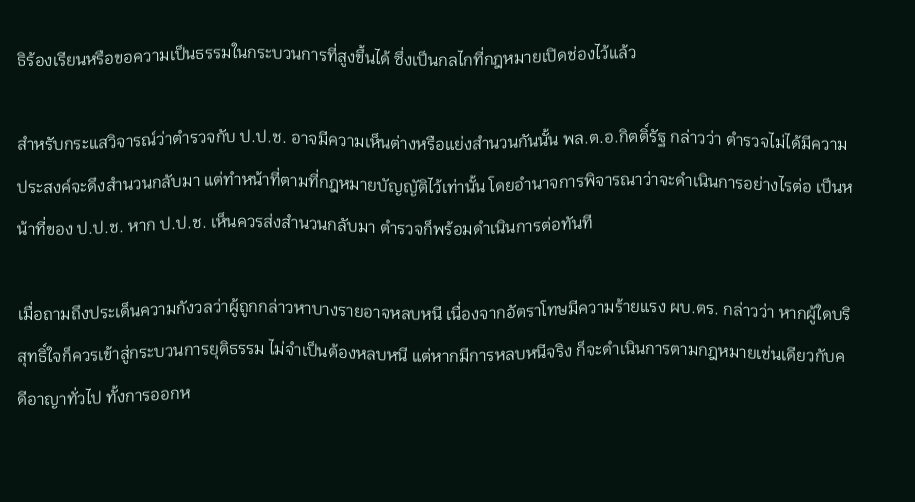ธิร้องเรียนหรือขอความเป็นธรรมในกระบวนการที่สูงขึ้นได้ ซึ่งเป็นกลไกที่กฎหมายเปิดช่องไว้แล้ว

สำหรับกระแสวิจารณ์ว่าตำรวจกับ ป.ป.ช. อาจมีความเห็นต่างหรือแย่งสำนวนกันนั้น พล.ต.อ.กิตติ์รัฐ กล่าวว่า ตำรวจไม่ได้มีความประสงค์จะดึงสำนวนกลับมา แต่ทำหน้าที่ตามที่กฎหมายบัญญัติไว้เท่านั้น โดยอำนาจการพิจารณาว่าจะดำเนินการอย่างไรต่อ เป็นหน้าที่ของ ป.ป.ช. หาก ป.ป.ช. เห็นควรส่งสำนวนกลับมา ตำรวจก็พร้อมดำเนินการต่อทันที

เมื่อถามถึงประเด็นความกังวลว่าผู้ถูกกล่าวหาบางรายอาจหลบหนี เนื่องจากอัตราโทษมีความร้ายแรง ผบ.ตร. กล่าวว่า หากผู้ใดบริสุทธิ์ใจก็ควรเข้าสู่กระบวนการยุติธรรม ไม่จำเป็นต้องหลบหนี แต่หากมีการหลบหนีจริง ก็จะดำเนินการตามกฎหมายเช่นเดียวกับคดีอาญาทั่วไป ทั้งการออกห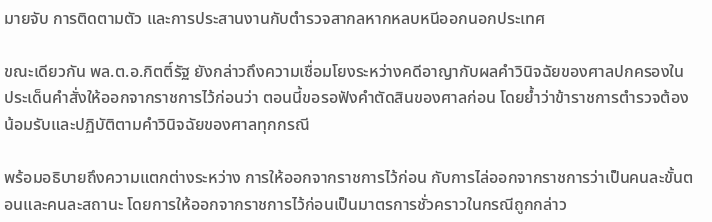มายจับ การติดตามตัว และการประสานงานกับตำรวจสากลหากหลบหนีออกนอกประเทศ

ขณะเดียวกัน พล.ต.อ.กิตติ์รัฐ ยังกล่าวถึงความเชื่อมโยงระหว่างคดีอาญากับผลคำวินิจฉัยของศาลปกครองในประเด็นคำสั่งให้ออกจากราชการไว้ก่อนว่า ตอนนี้ขอรอฟังคำตัดสินของศาลก่อน โดยย้ำว่าข้าราชการตำรวจต้องน้อมรับและปฏิบัติตามคำวินิจฉัยของศาลทุกกรณี

พร้อมอธิบายถึงความแตกต่างระหว่าง การให้ออกจากราชการไว้ก่อน กับการไล่ออกจากราชการว่าเป็นคนละขั้นตอนและคนละสถานะ โดยการให้ออกจากราชการไว้ก่อนเป็นมาตรการชั่วคราวในกรณีถูกกล่าว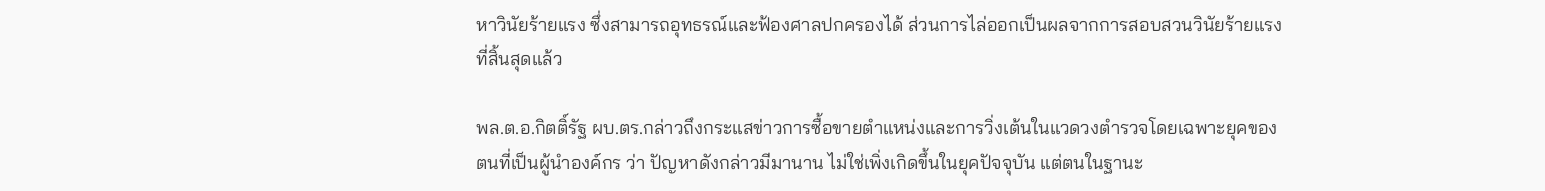หาวินัยร้ายแรง ซึ่งสามารถอุทธรณ์และฟ้องศาลปกครองได้ ส่วนการไล่ออกเป็นผลจากการสอบสวนวินัยร้ายแรงที่สิ้นสุดแล้ว

พล.ต.อ.กิตติ์รัฐ ผบ.ตร.กล่าวถึงกระแสข่าวการซื้อขายตำแหน่งและการวิ่งเต้นในแวดวงตำรวจโดยเฉพาะยุคของตนที่เป็นผู้นำองค์กร ว่า ปัญหาดังกล่าวมีมานาน ไม่ใช่เพิ่งเกิดขึ้นในยุคปัจจุบัน แต่ตนในฐานะ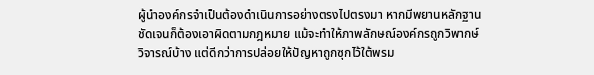ผู้นำองค์กรจำเป็นต้องดำเนินการอย่างตรงไปตรงมา หากมีพยานหลักฐานชัดเจนก็ต้องเอาผิดตามกฎหมาย แม้จะทำให้ภาพลักษณ์องค์กรถูกวิพากษ์วิจารณ์บ้าง แต่ดีกว่าการปล่อยให้ปัญหาถูกซุกไว้ใต้พรม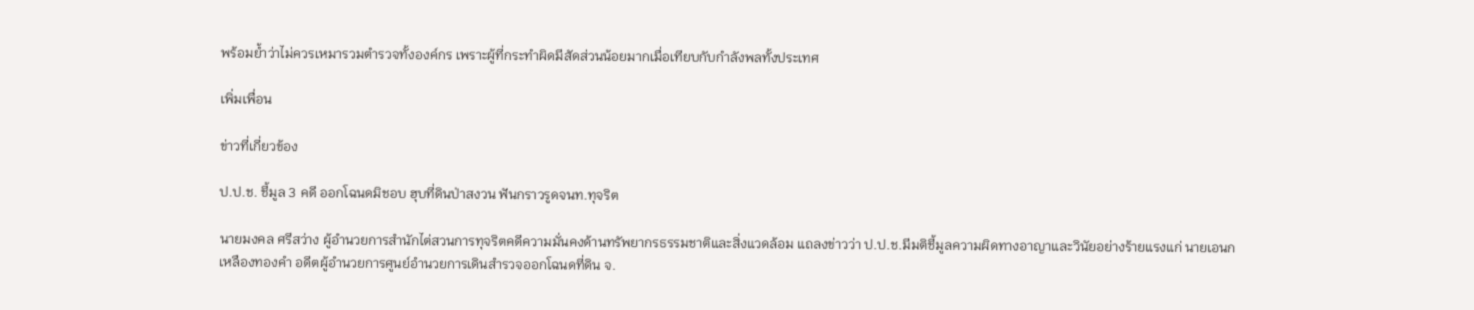พร้อมย้ำว่าไม่ควรเหมารวมตำรวจทั้งองค์กร เพราะผู้ที่กระทำผิดมีสัดส่วนน้อยมากเมื่อเทียบกับกำลังพลทั้งประเทศ

เพิ่มเพื่อน

ข่าวที่เกี่ยวข้อง

ป.ป.ช. ชี้มูล 3 คดี ออกโฉนดมิชอบ ฮุบที่ดินป่าสงวน ฟันกราวรูดจนท.ทุจริต

นายมงคล ศรีสว่าง ผู้อำนวยการสำนักไต่สวนการทุจริตคดีความมั่นคงด้านทรัพยากรธรรมชาติและสิ่งแวดล้อม แถลงข่าวว่า ป.ป.ช.มีมติชี้มูลความผิดทางอาญาและวินัยอย่างร้ายแรงแก่ นายเอนก เหลืองทองคำ อดีตผู้อำนวยการศูนย์อำนวยการเดินสำรวจออกโฉนดที่ดิน จ.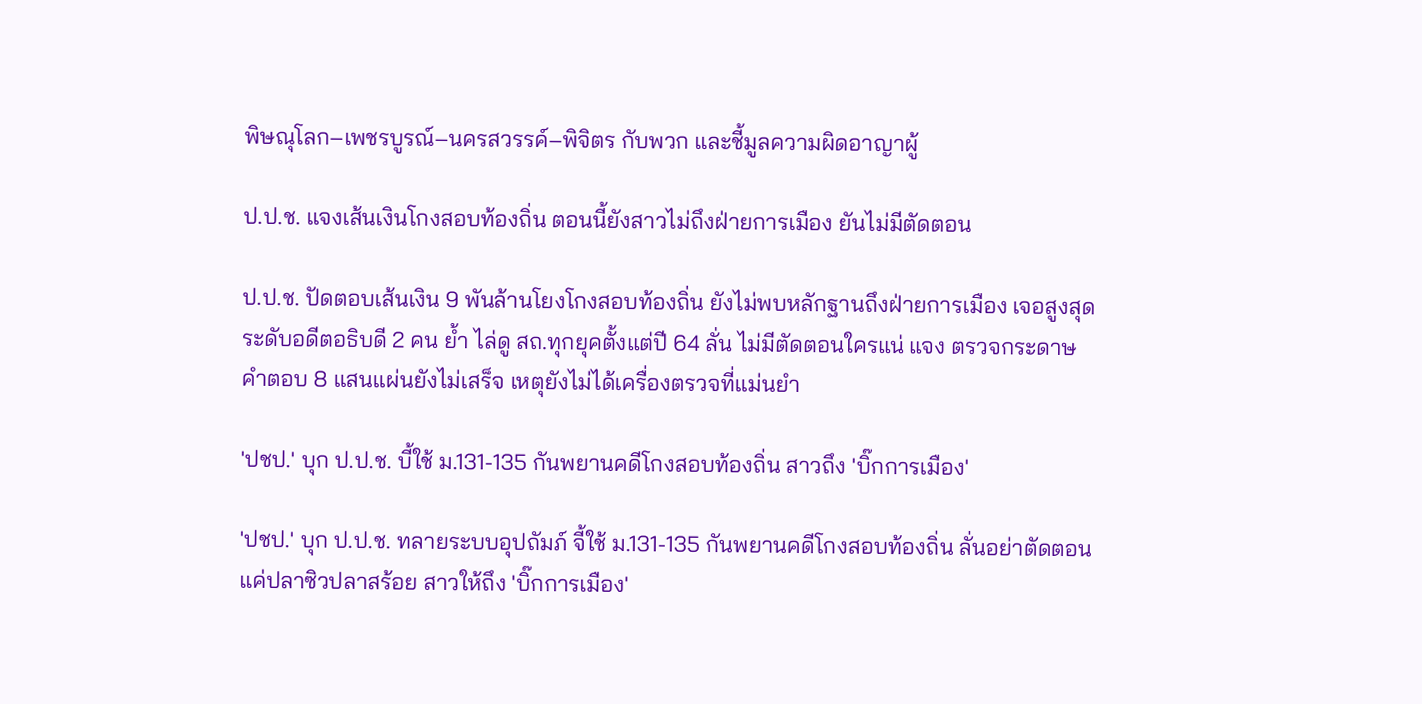พิษณุโลก–เพชรบูรณ์–นครสวรรค์–พิจิตร กับพวก และชี้มูลความผิดอาญาผู้

ป.ป.ช. แจงเส้นเงินโกงสอบท้องถิ่น ตอนนี้ยังสาวไม่ถึงฝ่ายการเมือง ยันไม่มีตัดตอน

ป.ป.ช. ปัดตอบเส้นเงิน 9 พันล้านโยงโกงสอบท้องถิ่น ยังไม่พบหลักฐานถึงฝ่ายการเมือง เจอสูงสุดระดับอดีตอธิบดี 2 คน ยํ้า ไล่ดู สถ.ทุกยุคตั้งแต่ปี 64 ลั่น ไม่มีตัดตอนใครแน่ แจง ตรวจกระดาษคำตอบ 8 แสนแผ่นยังไม่เสร็จ เหตุยังไม่ได้เครื่องตรวจที่แม่นยํา

'ปชป.' บุก ป.ป.ช. บี้ใช้ ม.131-135 กันพยานคดีโกงสอบท้องถิ่น สาวถึง 'บิ๊กการเมือง'

'ปชป.' บุก ป.ป.ช. ทลายระบบอุปถัมภ์ จี้ใช้ ม.131-135 กันพยานคดีโกงสอบท้องถิ่น ลั่นอย่าตัดตอนแค่ปลาซิวปลาสร้อย สาวให้ถึง 'บิ๊กการเมือง'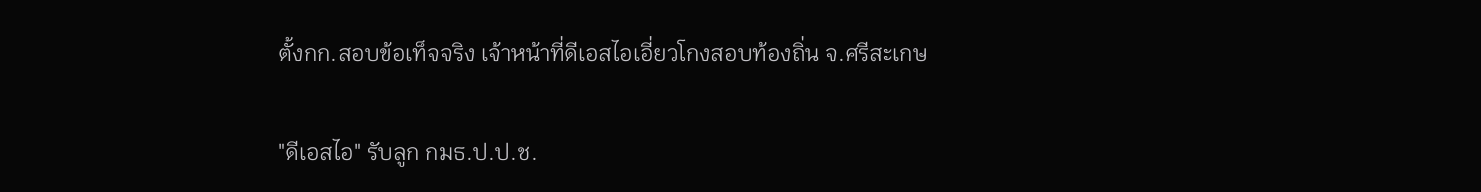ตั้งกก.สอบข้อเท็จจริง เจ้าหน้าที่ดีเอสไอเอี่ยวโกงสอบท้องถิ่น จ.ศรีสะเกษ

"ดีเอสไอ" รับลูก กมธ.ป.ป.ช.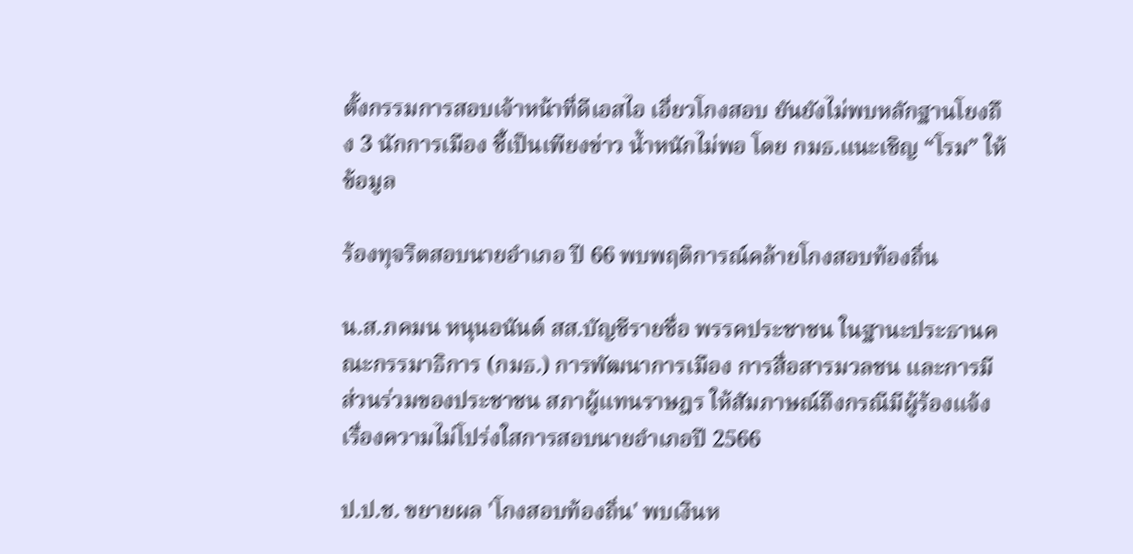ตั้งกรรมการสอบเจ้าหน้าที่ดีเอสไอ เอี่ยวโกงสอบ ยันยังไม่พบหลักฐานโยงถึง 3 นักการเมือง ชี้เป็นเพียงข่าว น้ำหนักไม่พอ โดย กมธ.แนะเชิญ “โรม” ให้ข้อมูล

ร้องทุจริตสอบนายอำเภอ ปี 66 พบพฤติการณ์คล้ายโกงสอบท้องถิ่น

น.ส.ภคมน หนุนอนันต์ สส.บัญชีรายชื่อ พรรคประชาชน ในฐานะประธานคณะกรรมาธิการ (กมธ.) การพัฒนาการเมือง การสื่อสารมวลชน และการมีส่วนร่วมของประชาชน สภาผู้แทนราษฎร ให้สัมภาษณ์ถึงกรณีมีผู้ร้องแจ้งเรื่องความไม่โปร่งใสการสอบนายอำเภอปี 2566

ป.ป.ช. ขยายผล 'โกงสอบท้องถิ่น' พบเงินห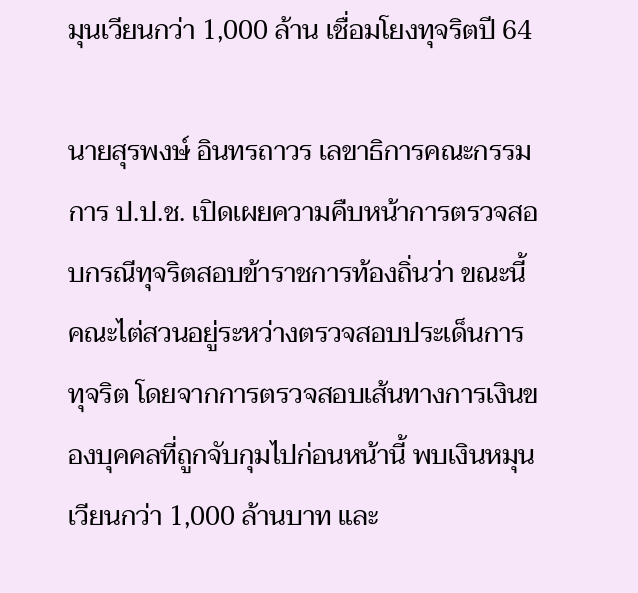มุนเวียนกว่า 1,000 ล้าน เชื่อมโยงทุจริตปี 64

นายสุรพงษ์ อินทรถาวร เลขาธิการคณะกรรมการ ป.ป.ช. เปิดเผยความคืบหน้าการตรวจสอบกรณีทุจริตสอบข้าราชการท้องถิ่นว่า ขณะนี้คณะไต่สวนอยู่ระหว่างตรวจสอบประเด็นการทุจริต โดยจากการตรวจสอบเส้นทางการเงินของบุคคลที่ถูกจับกุมไปก่อนหน้านี้ พบเงินหมุนเวียนกว่า 1,000 ล้านบาท และ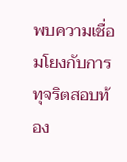พบความเชื่อมโยงกับการทุจริตสอบท้อง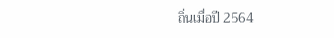ถิ่นเมื่อปี 2564